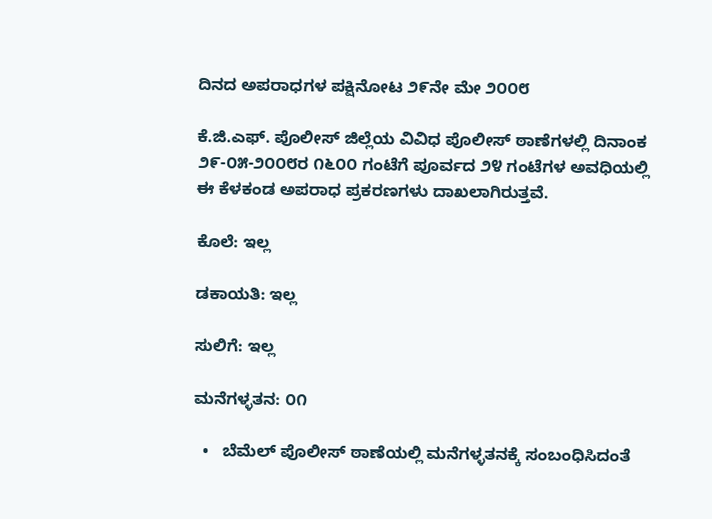ದಿನದ ಅಪರಾಧಗಳ ಪಕ್ಷಿನೋಟ ೨೯ನೇ ಮೇ ೨೦೦೮

ಕೆ.ಜಿ.ಎಫ್. ಪೊಲೀಸ್ ಜಿಲ್ಲೆಯ ವಿವಿಧ ಪೊಲೀಸ್ ಠಾಣೆಗಳಲ್ಲಿ ದಿನಾಂಕ ೨೯-೦೫-೨೦೦೮ರ ೧೬೦೦ ಗಂಟೆಗೆ ಪೂರ್ವದ ೨೪ ಗಂಟೆಗಳ ಅವಧಿಯಲ್ಲಿ ಈ ಕೆಳಕಂಡ ಅಪರಾಧ ಪ್ರಕರಣಗಳು ದಾಖಲಾಗಿರುತ್ತವೆ.

ಕೊಲೆ: ಇಲ್ಲ

ಡಕಾಯತಿ: ಇಲ್ಲ

ಸುಲಿಗೆ: ಇಲ್ಲ

ಮನೆಗಳ್ಳತನ: ೦೧

  •   ಬೆಮೆಲ್ ಪೊಲೀಸ್ ಠಾಣೆಯಲ್ಲಿ ಮನೆಗಳ್ಳತನಕ್ಕೆ ಸಂಬಂಧಿಸಿದಂತೆ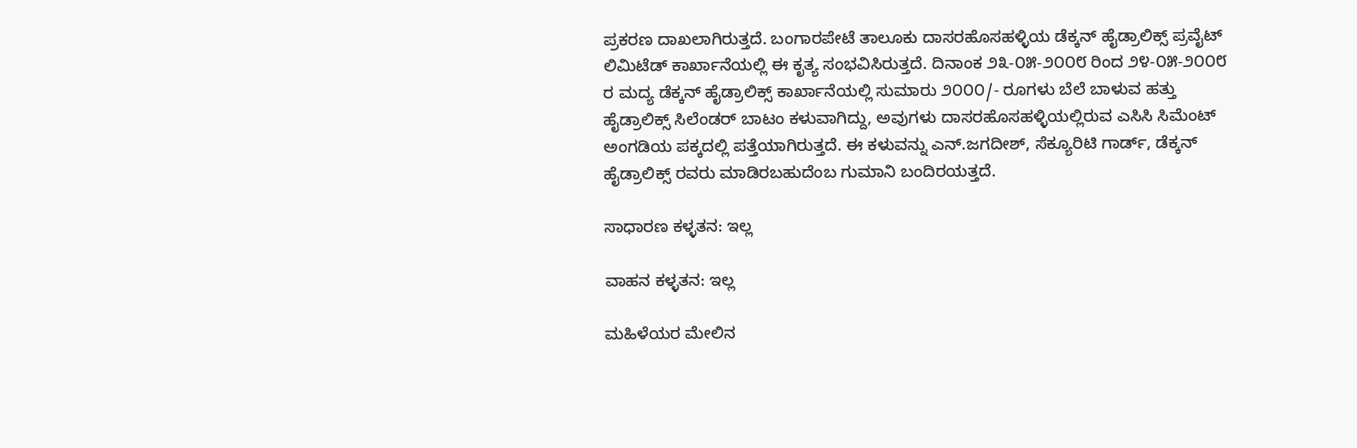ಪ್ರಕರಣ ದಾಖಲಾಗಿರುತ್ತದೆ. ಬಂಗಾರಪೇಟೆ ತಾಲೂಕು ದಾಸರಹೊಸಹಳ್ಳಿಯ ಡೆಕ್ಕನ್ ಹೈಡ್ರಾಲಿಕ್ಸ್ ಪ್ರವೈಟ್ ಲಿಮಿಟೆಡ್ ಕಾರ್ಖಾನೆಯಲ್ಲಿ ಈ ಕೃತ್ಯ ಸಂಭವಿಸಿರುತ್ತದೆ. ದಿನಾಂಕ ೨೩-೦೫-೨೦೦೮ ರಿಂದ ೨೪-೦೫-೨೦೦೮ ರ ಮದ್ಯ ಡೆಕ್ಕನ್ ಹೈಡ್ರಾಲಿಕ್ಸ್ ಕಾರ್ಖಾನೆಯಲ್ಲಿ ಸುಮಾರು ೨೦೦೦/- ರೂಗಳು ಬೆಲೆ ಬಾಳುವ ಹತ್ತು ಹೈಡ್ರಾಲಿಕ್ಸ್ ಸಿಲೆಂಡರ್‍ ಬಾಟಂ ಕಳುವಾಗಿದ್ದು, ಅವುಗಳು ದಾಸರಹೊಸಹಳ್ಳಿಯಲ್ಲಿರುವ ಎಸಿಸಿ ಸಿಮೆಂಟ್ ಅಂಗಡಿಯ ಪಕ್ಕದಲ್ಲಿ ಪತ್ತೆಯಾಗಿರುತ್ತದೆ. ಈ ಕಳುವನ್ನು ಎನ್.ಜಗದೀಶ್, ಸೆಕ್ಯೂರಿಟಿ ಗಾರ್ಡ್‌, ಡೆಕ್ಕನ್ ಹೈಡ್ರಾಲಿಕ್ಸ್ ರವರು ಮಾಡಿರಬಹುದೆಂಬ ಗುಮಾನಿ ಬಂದಿರಯತ್ತದೆ.

ಸಾಧಾರಣ ಕಳ್ಳತನ: ಇಲ್ಲ

ವಾಹನ ಕಳ್ಳತನ: ಇಲ್ಲ

ಮಹಿಳೆಯರ ಮೇಲಿನ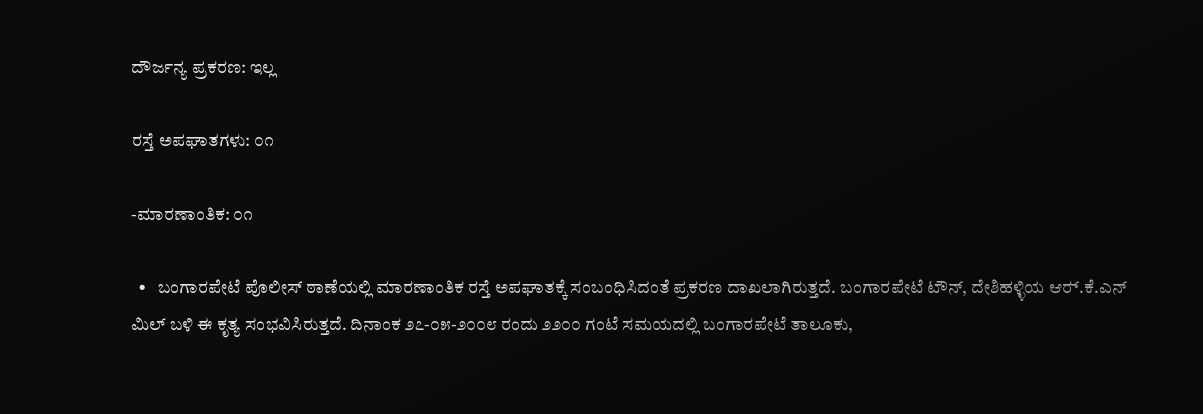ದೌರ್ಜನ್ಯ ಪ್ರಕರಣ: ಇಲ್ಲ

ರಸ್ತೆ ಅಪಘಾತಗಳು: ೦೧

-ಮಾರಣಾಂತಿಕ: ೦೧

  •   ಬಂಗಾರಪೇಟೆ ಪೊಲೀಸ್ ಠಾಣೆಯಲ್ಲಿ ಮಾರಣಾಂತಿಕ ರಸ್ತೆ ಅಪಘಾತಕ್ಕೆ ಸಂಬಂಧಿಸಿದಂತೆ ಪ್ರಕರಣ ದಾಖಲಾಗಿರುತ್ತದೆ. ಬಂಗಾರಪೇಟೆ ಟೌನ್, ದೇಶಿಹಳ್ಳಿಯ ಆರ್‍.ಕೆ.ಎನ್ ಮಿಲ್ ಬಳಿ ಈ ಕೃತ್ಯ ಸಂಭವಿಸಿರುತ್ತದೆ. ದಿನಾಂಕ ೨೭-೦೫-೨೦೦೮ ರಂದು ೨೨೦೦ ಗಂಟೆ ಸಮಯದಲ್ಲಿ ಬಂಗಾರಪೇಟೆ ತಾಲೂಕು,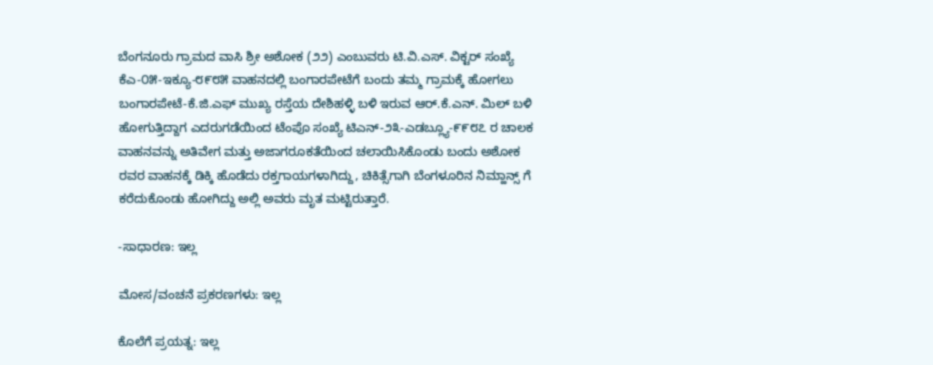ಬೆಂಗನೂರು ಗ್ರಾಮದ ವಾಸಿ ಶ್ರೀ ಅಶೋಕ (೨೨) ಎಂಬುವರು ಟಿ.ವಿ.ಎಸ್. ವಿಕ್ಟರ್‍ ಸಂಖ್ಯೆ ಕೆಎ-೦೫-ಇಕ್ಯೂ-೮೯೮೫ ವಾಹನದಲ್ಲಿ ಬಂಗಾರಪೇಟೆಗೆ ಬಂದು ತಮ್ಮ ಗ್ರಾಮಕ್ಕೆ ಹೋಗಲು ಬಂಗಾರಪೇಟೆ-ಕೆ.ಜಿ.ಎಫ್ ಮುಖ್ಯ ರಸ್ತೆಯ ದೇಶಿಹಳ್ಳಿ ಬಳಿ ಇರುವ ಆರ್‍.ಕೆ.ಎನ್. ಮಿಲ್ ಬಳಿ ಹೋಗುತ್ತಿದ್ದಾಗ ಎದರುಗಡೆಯಿಂದ ಟೆಂಪೊ ಸಂಖ್ಯೆ ಟಿಎನ್-೨೩-ಎಡಬ್ಲ್ಯೂ-೯೯೮೭ ರ ಚಾಲಕ ವಾಹನವನ್ನು ಅತಿವೇಗ ಮತ್ತು ಅಜಾಗರೂಕತೆಯಿಂದ ಚಲಾಯಿಸಿಕೊಂಡು ಬಂದು ಅಶೋಕ ರವರ ವಾಹನಕ್ಕೆ ಡಿಕ್ಕಿ ಹೊಡೆದು ರಕ್ತಗಾಯಗಳಾಗಿದ್ದು, ಚಿಕಿತ್ಸೆಗಾಗಿ ಬೆಂಗಳೂರಿನ ನಿಮ್ಹಾನ್ಸ್ ಗೆ ಕರೆದುಕೊಂಡು ಹೋಗಿದ್ದು ಅಲ್ಲಿ ಅವರು ಮೃತ ಮಟ್ಟಿರುತ್ತಾರೆ.

-ಸಾಧಾರಣ: ಇಲ್ಲ

ಮೋಸ/ವಂಚನೆ ಪ್ರಕರಣಗಳು: ಇಲ್ಲ

ಕೊಲೆಗೆ ಪ್ರಯತ್ನ: ಇಲ್ಲ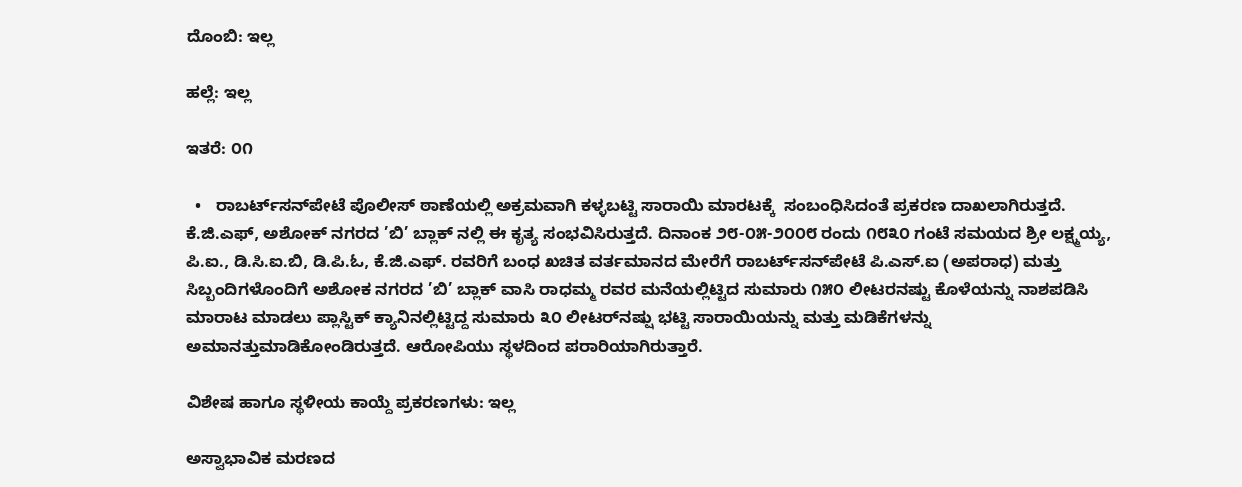ದೊಂಬಿ: ಇಲ್ಲ

ಹಲ್ಲೆ: ಇಲ್ಲ

ಇತರೆ: ೦೧

  •   ರಾಬರ್ಟ್‌‌ಸನ್‌ಪೇಟೆ ಪೊಲೀಸ್ ಠಾಣೆಯಲ್ಲಿ ಅಕ್ರಮವಾಗಿ ಕಳ್ಳಬಟ್ಟಿ ಸಾರಾಯಿ ಮಾರಟಕ್ಕೆ  ಸಂಬಂಧಿಸಿದಂತೆ ಪ್ರಕರಣ ದಾಖಲಾಗಿರುತ್ತದೆ. ಕೆ.ಜಿ.ಎಫ್, ಅಶೋಕ್ ನಗರದ ’ಬಿ’ ಬ್ಲಾಕ್ ನಲ್ಲಿ ಈ ಕೃತ್ಯ ಸಂಭವಿಸಿರುತ್ತದೆ. ದಿನಾಂಕ ೨೮-೦೫-೨೦೦೮ ರಂದು ೧೮೩೦ ಗಂಟೆ ಸಮಯದ ಶ್ರೀ ಲಕ್ಷ್ಮಯ್ಯ, ಪಿ.ಐ., ಡಿ.ಸಿ.ಐ.ಬಿ, ಡಿ.ಪಿ.ಓ, ಕೆ.ಜಿ.ಎಫ್. ರವರಿಗೆ ಬಂಧ ಖಚಿತ ವರ್ತಮಾನದ ಮೇರೆಗೆ ರಾಬರ್ಟ್‌‌ಸನ್‌ಪೇಟೆ ಪಿ.ಎಸ್.ಐ (ಅಪರಾಧ) ಮತ್ತು ಸಿಬ್ಬಂದಿಗಳೊಂದಿಗೆ ಅಶೋಕ ನಗರದ ’ಬಿ’ ಬ್ಲಾಕ್ ವಾಸಿ ರಾಧಮ್ಮ ರವರ ಮನೆಯಲ್ಲಿಟ್ಟಿದ ಸುಮಾರು ೧೫೦ ಲೀಟರನಷ್ಟು ಕೊಳೆಯನ್ನು ನಾಶಪಡಿಸಿ ಮಾರಾಟ ಮಾಡಲು ಪ್ಲಾಸ್ಟಿಕ್ ಕ್ಯಾನಿನಲ್ಲಿಟ್ಟಿದ್ದ ಸುಮಾರು ೩೦ ಲೀಟರ್‌ನಷ್ಷು ಭಟ್ಟಿ ಸಾರಾಯಿಯನ್ನು ಮತ್ತು ಮಡಿಕೆಗಳನ್ನು ಅಮಾನತ್ತುಮಾಡಿಕೋಂಡಿರುತ್ತದೆ. ಆರೋಪಿಯು ಸ್ಥಳದಿಂದ ಪರಾರಿಯಾಗಿರುತ್ತಾರೆ.

ವಿಶೇಷ ಹಾಗೂ ಸ್ಥಳೀಯ ಕಾಯ್ದೆ ಪ್ರಕರಣಗಳು: ಇಲ್ಲ

ಅಸ್ವಾಭಾವಿಕ ಮರಣದ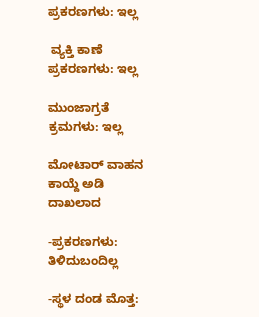ಪ್ರಕರಣಗಳು: ಇಲ್ಲ

 ವ್ಯಕ್ತಿ ಕಾಣೆ ಪ್ರಕರಣಗಳು: ಇಲ್ಲ

ಮುಂಜಾಗ್ರತೆ ಕ್ರಮಗಳು: ಇಲ್ಲ

ಮೋಟಾರ್‍ ವಾಹನ ಕಾಯ್ದೆ ಅಡಿ ದಾಖಲಾದ

-ಪ್ರಕರಣಗಳು: ತಿಳಿದುಬಂದಿಲ್ಲ

-ಸ್ಥಳ ದಂಡ ಮೊತ್ತ: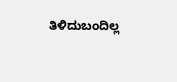ತಿಳಿದುಬಂದಿಲ್ಲ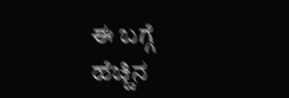ಈ ಬಗ್ಗೆ ಹೆಚ್ಚಿನ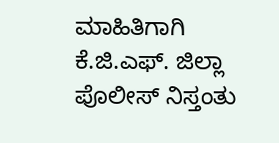ಮಾಹಿತಿಗಾಗಿ ಕೆ.ಜಿ.ಎಫ್. ಜಿಲ್ಲಾ ಪೊಲೀಸ್ ನಿಸ್ತಂತು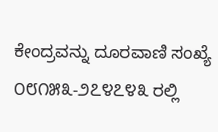ಕೇಂದ್ರವನ್ನು ದೂರವಾಣಿ ಸಂಖ್ಯೆ ೦೮೧೫೩-೨೭೪೭೪೩ ರಲ್ಲಿ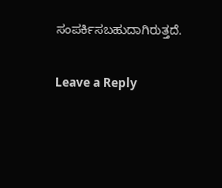ಸಂಪರ್ಕಿಸಬಹುದಾಗಿರುತ್ತದೆ.

Leave a Reply